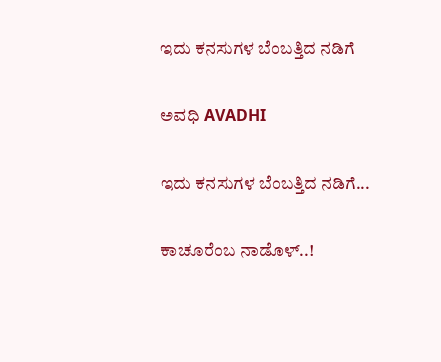ಇದು ಕನಸುಗಳ ಬೆಂಬತ್ತಿದ ನಡಿಗೆ‍

ಅವಧಿ AVADHI

ಇದು ಕನಸುಗಳ ಬೆಂಬತ್ತಿದ ನಡಿಗೆ...

ಕಾಚೂರೆಂಬ ನಾಡೊಳ್..!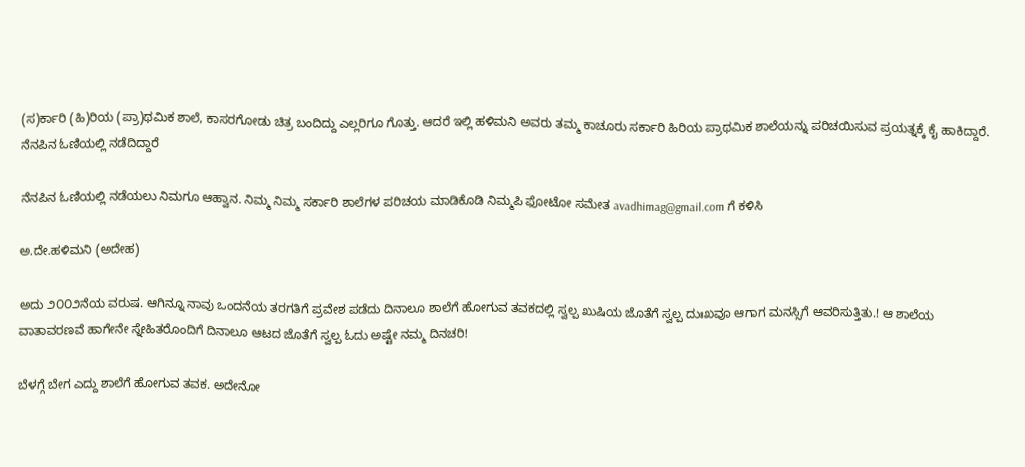(ಸ)ರ್ಕಾರಿ (ಹಿ)ರಿಯ (ಪ್ರಾ)ಥಮಿಕ ಶಾಲೆ, ಕಾಸರಗೋಡು ಚಿತ್ರ ಬಂದಿದ್ದು ಎಲ್ಲರಿಗೂ ಗೊತ್ತು. ಆದರೆ ಇಲ್ಲಿ ಹಳಿಮನಿ ಅವರು ತಮ್ಮ ಕಾಚೂರು ಸರ್ಕಾರಿ ಹಿರಿಯ ಪ್ರಾಥಮಿಕ ಶಾಲೆಯನ್ನು ಪರಿಚಯಿಸುವ ಪ್ರಯತ್ನಕ್ಕೆ ಕೈ ಹಾಕಿದ್ದಾರೆ. ನೆನಪಿನ ಓಣಿಯಲ್ಲಿ ನಡೆದಿದ್ದಾರೆ

ನೆನಪಿನ ಓಣಿಯಲ್ಲಿ ನಡೆಯಲು ನಿಮಗೂ ಆಹ್ವಾನ. ನಿಮ್ಮ ನಿಮ್ಮ ಸರ್ಕಾರಿ ಶಾಲೆಗಳ ಪರಿಚಯ ಮಾಡಿಕೊಡಿ ನಿಮ್ಮಪಿ ಫೋಟೋ ಸಮೇತ avadhimag@gmail.com ಗೆ ಕಳಿಸಿ

ಅ.ದೇ.ಹಳಿಮನಿ (ಅದೇಹ)

ಅದು ೨೦೦೨ನೆಯ ವರುಷ. ಆಗಿನ್ನೂ ನಾವು ಒಂದನೆಯ ತರಗತಿಗೆ ಪ್ರವೇಶ ಪಡೆದು ದಿನಾಲೂ ಶಾಲೆಗೆ ಹೋಗುವ ತವಕದಲ್ಲಿ ಸ್ವಲ್ಪ ಖುಷಿಯ ಜೊತೆಗೆ ಸ್ವಲ್ಪ ದುಃಖವೂ ಆಗಾಗ ಮನಸ್ಸಿಗೆ ಆವರಿಸುತ್ತಿತು.! ಆ ಶಾಲೆಯ ವಾತಾವರಣವೆ ಹಾಗೇನೇ ಸ್ನೇಹಿತರೊಂದಿಗೆ ದಿನಾಲೂ ಆಟದ ಜೊತೆಗೆ ಸ್ವಲ್ಪ ಓದು ಅಷ್ಟೇ ನಮ್ಮ ದಿನಚರಿ!

ಬೆಳಗ್ಗೆ ಬೇಗ ಎದ್ದು ಶಾಲೆಗೆ ಹೋಗುವ ತವಕ. ಅದೇನೋ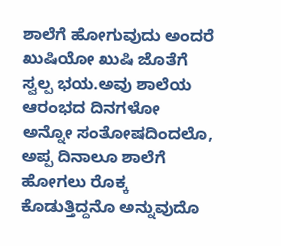ಶಾಲೆಗೆ ಹೋಗುವುದು ಅಂದರೆ ಖುಷಿಯೋ ಖುಷಿ ಜೊತೆಗೆ ಸ್ವಲ್ಪ ಭಯ.ಅವು ಶಾಲೆಯ ಆರಂಭದ ದಿನಗಳೋ ಅನ್ನೋ ಸಂತೋಷದಿಂದಲೊ, ಅಪ್ಪ ದಿನಾಲೂ ಶಾಲೆಗೆ ಹೋಗಲು ರೊಕ್ಕ ಕೊಡುತ್ತಿದ್ದನೊ ಅನ್ನುವುದೊ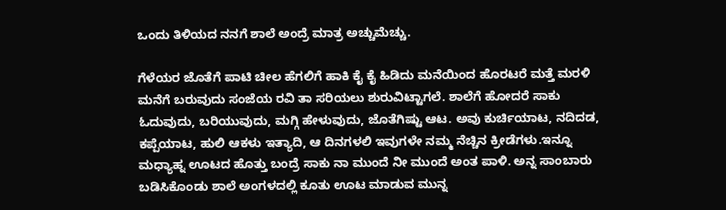ಒಂದು ತಿಳಿಯದ ನನಗೆ ಶಾಲೆ ಅಂದ್ರೆ ಮಾತ್ರ ಅಚ್ಚುಮೆಚ್ಚು.

ಗೆಳೆಯರ ಜೊತೆಗೆ ಪಾಟಿ ಚೀಲ ಹೆಗಲಿಗೆ ಹಾಕಿ ಕೈ ಕೈ ಹಿಡಿದು ಮನೆಯಿಂದ ಹೊರಟರೆ ಮತ್ತೆ ಮರಳಿ ಮನೆಗೆ ಬರುವುದು ಸಂಜೆಯ ರವಿ ತಾ ಸರಿಯಲು ಶುರುವಿಟ್ಟಾಗಲೆ. ಶಾಲೆಗೆ ಹೋದರೆ ಸಾಕು ಓದುವುದು, ಬರಿಯುವುದು, ಮಗ್ಗಿ ಹೇಳುವುದು, ಜೊತೆಗಿಷ್ಟು ಆಟ. ಅವು ಕುರ್ಚಿಯಾಟ, ನದಿದಡ, ಕಪ್ಪೆಯಾಟ, ಹುಲಿ ಆಕಳು ಇತ್ಯಾದಿ, ಆ ದಿನಗಳಲಿ ಇವುಗಳೇ ನಮ್ಮ ನೆಚ್ಚಿನ ಕ್ರೀಡೆಗಳು.ಇನ್ನೂ ಮಧ್ಯಾಹ್ನ ಊಟದ ಹೊತ್ತು ಬಂದ್ರೆ ಸಾಕು ನಾ ಮುಂದೆ ನೀ ಮುಂದೆ ಅಂತ ಪಾಳಿ. ಅನ್ನ ಸಾಂಬಾರು ಬಡಿಸಿಕೊಂಡು ಶಾಲೆ ಅಂಗಳದಲ್ಲಿ ಕೂತು ಊಟ ಮಾಡುವ ಮುನ್ನ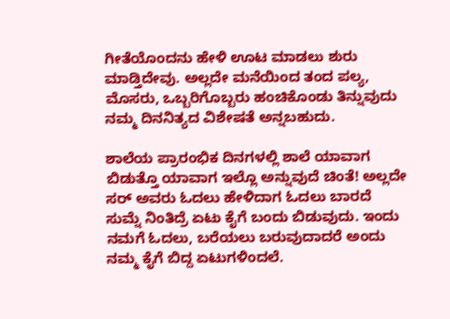ಗೀತೆಯೊಂದನು ಹೇಳಿ ಊಟ ಮಾಡಲು ಶುರು ಮಾಡ್ತಿದೇವು. ಅಲ್ಲದೇ ಮನೆಯಿಂದ ತಂದ ಪಲ್ಯ, ಮೊಸರು, ಒಬ್ಬರಿಗೊಬ್ಬರು ಹಂಚಿಕೊಂಡು ತಿನ್ನುವುದು ನಮ್ಮ ದಿನನಿತ್ಯದ ವಿಶೇಷತೆ ಅನ್ನಬಹುದು.

ಶಾಲೆಯ ಪ್ರಾರಂಭಿಕ ದಿನಗಳಲ್ಲಿ ಶಾಲೆ ಯಾವಾಗ ಬಿಡುತ್ತೊ ಯಾವಾಗ ಇಲ್ಲೊ ಅನ್ನುವುದೆ ಚಿಂತೆ! ಅಲ್ಲದೇ ಸರ್ ಅವರು ಓದಲು ಹೇಳಿದಾಗ ಓದಲು ಬಾರದೆ ಸುಮ್ನೆ ನಿಂತಿದ್ರೆ ಏಟು ಕೈಗೆ ಬಂದು ಬಿಡುವುದು. ಇಂದು ನಮಗೆ ಓದಲು, ಬರೆಯಲು ಬರುವುದಾದರೆ ಅಂದು ನಮ್ಮ ಕೈಗೆ ಬಿದ್ದ ಏಟುಗಳಿಂದಲೆ.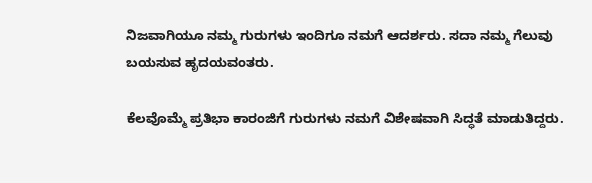ನಿಜವಾಗಿಯೂ ನಮ್ಮ ಗುರುಗಳು ಇಂದಿಗೂ ನಮಗೆ ಆದರ್ಶರು. ಸದಾ ನಮ್ಮ ಗೆಲುವು ಬಯಸುವ ಹೃದಯವಂತರು.

ಕೆಲವೊಮ್ಮೆ ಪ್ರತಿಭಾ ಕಾರಂಜಿಗೆ ಗುರುಗಳು ನಮಗೆ ವಿಶೇಷವಾಗಿ ಸಿದ್ಧತೆ ಮಾಡುತಿದ್ದರು.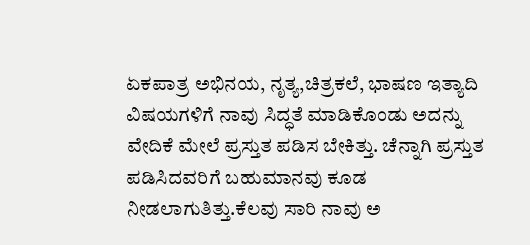ಏಕಪಾತ್ರ ಅಭಿನಯ, ನೃತ್ಯ,ಚಿತ್ರಕಲೆ, ಭಾಷಣ ಇತ್ಯಾದಿ ವಿಷಯಗಳಿಗೆ ನಾವು ಸಿದ್ಧತೆ ಮಾಡಿಕೊಂಡು ಅದನ್ನು ವೇದಿಕೆ ಮೇಲೆ ಪ್ರಸ್ತುತ ಪಡಿಸ ಬೇಕಿತ್ತು. ಚೆನ್ನಾಗಿ ಪ್ರಸ್ತುತ ಪಡಿಸಿದವರಿಗೆ ಬಹುಮಾನವು ಕೂಡ ನೀಡಲಾಗುತಿತ್ತು.ಕೆಲವು ಸಾರಿ ನಾವು ಅ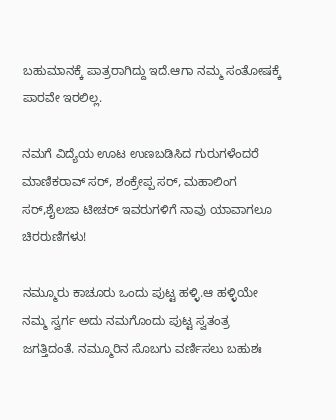ಬಹುಮಾನಕ್ಕೆ ಪಾತ್ರರಾಗಿದ್ದು ಇದೆ.ಆಗಾ ನಮ್ಮ ಸಂತೋಷಕ್ಕೆ ಪಾರವೇ ಇರಲಿಲ್ಲ.

ನಮಗೆ ವಿದ್ಯೆಯ ಊಟ ಉಣಬಡಿಸಿದ ಗುರುಗಳೆಂದರೆ ಮಾಣಿಕರಾವ್ ಸರ್, ಶಂಕ್ರೇಪ್ಪ ಸರ್, ಮಹಾಲಿಂಗ ಸರ್,ಶೈಲಜಾ ಟೀಚರ್ ಇವರುಗಳಿಗೆ ನಾವು ಯಾವಾಗಲೂ ಚಿರರುಣಿಗಳು!

ನಮ್ಮೂರು ಕಾಚೂರು ಒಂದು ಪುಟ್ಟ ಹಳ್ಳಿ.ಆ ಹಳ್ಳಿಯೇ ನಮ್ಮ ಸ್ವರ್ಗ ಅದು ನಮಗೊಂದು ಪುಟ್ಟ ಸ್ವತಂತ್ರ ಜಗತ್ತಿದಂತೆ. ನಮ್ಮೂರಿನ ಸೊಬಗು ವರ್ಣಿಸಲು ಬಹುಶಃ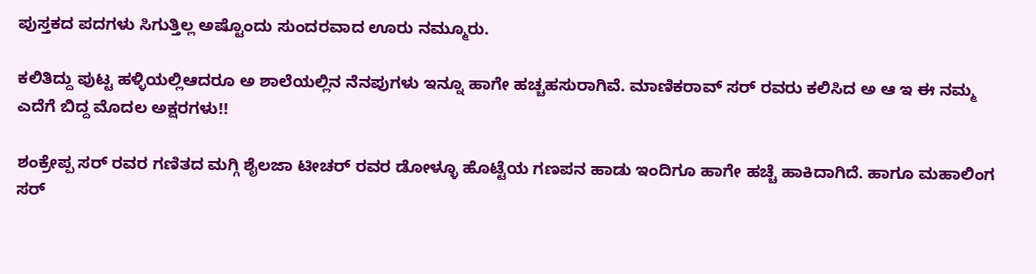ಪುಸ್ತಕದ ಪದಗಳು ಸಿಗುತ್ತಿಲ್ಲ ಅಷ್ಟೊಂದು ಸುಂದರವಾದ ಊರು ನಮ್ಮೂರು.

ಕಲಿತಿದ್ದು ಪುಟ್ಟ ಹಳ್ಳಿಯಲ್ಲಿಆದರೂ ಅ ಶಾಲೆಯಲ್ಲಿನ ನೆನಪುಗಳು ಇನ್ನೂ ಹಾಗೇ ಹಚ್ಚಹಸುರಾಗಿವೆ. ಮಾಣಿಕರಾವ್ ಸರ್ ರವರು ಕಲಿಸಿದ ಅ ಆ ಇ ಈ ನಮ್ಮ ಎದೆಗೆ ಬಿದ್ದ ಮೊದಲ ಅಕ್ಷರಗಳು!!

ಶಂಕ್ರೇಪ್ಪ ಸರ್ ರವರ ಗಣಿತದ ಮಗ್ಗಿ ಶೈಲಜಾ ಟೀಚರ್ ರವರ ಡೋಳ್ಳೂ ಹೊಟ್ಟೆಯ ಗಣಪನ ಹಾಡು ಇಂದಿಗೂ ಹಾಗೇ ಹಚ್ಚೆ ಹಾಕಿದಾಗಿದೆ. ಹಾಗೂ ಮಹಾಲಿಂಗ ಸರ್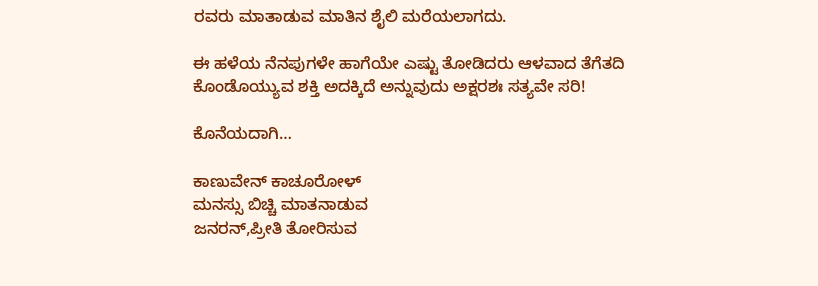ರವರು ಮಾತಾಡುವ ಮಾತಿನ ಶೈಲಿ ಮರೆಯಲಾಗದು.

ಈ ಹಳೆಯ ನೆನಪುಗಳೇ ಹಾಗೆಯೇ ಎಷ್ಟು ತೋಡಿದರು ಆಳವಾದ ತೆಗೆತದಿ ಕೊಂಡೊಯ್ಯುವ ಶಕ್ತಿ ಅದಕ್ಕಿದೆ ಅನ್ನುವುದು ಅಕ್ಷರಶಃ ಸತ್ಯವೇ ಸರಿ!

ಕೊನೆಯದಾಗಿ…

ಕಾಣುವೇನ್ ಕಾಚೂರೋಳ್
ಮನಸ್ಸು ಬಿಚ್ಚಿ ಮಾತನಾಡುವ
ಜನರನ್,ಪ್ರೀತಿ ತೋರಿಸುವ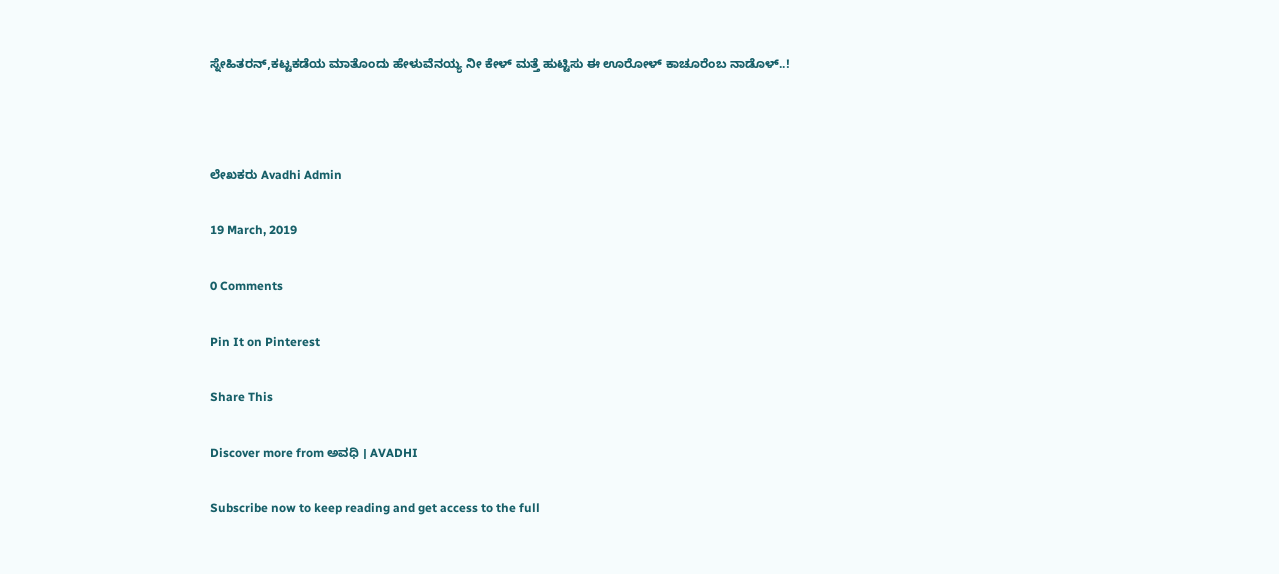ಸ್ನೇಹಿತರನ್,ಕಟ್ಟಕಡೆಯ ಮಾತೊಂದು ಹೇಳುವೆನಯ್ಯ ನೀ ಕೇಳ್ ಮತ್ತೆ ಹುಟ್ಟಿಸು ಈ ಊರೋಳ್ ಕಾಚೂರೆಂಬ ನಾಡೊಳ್..!



ಲೇಖಕರು Avadhi Admin

19 March, 2019

0 Comments

Pin It on Pinterest

Share This

Discover more from ಅವಧಿ । AVADHI

Subscribe now to keep reading and get access to the full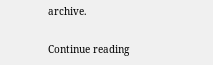archive.

Continue reading